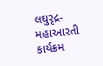લઘુરૃદ્ર-મહાઆરતી કાર્યક્રમ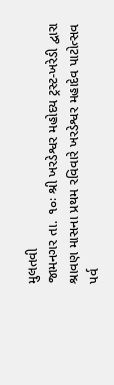મુલતવી
જામનગર તા. ૧૦ઃ શ્રી ખરડેશ્વર મહોદય ટ્રસ્ટ-ખરેડી દ્વારા શ્રાવણ માસના પ્રથમ રવિવારે ખરડેશ્વર મહાદેવ પાટોત્સવ પર્વ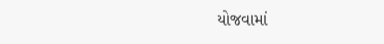યોજવામાં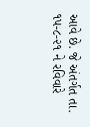આવે છે. જે અંતર્ગત તા. ૧૫-૮-૨૧ ને રવિવારે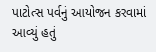પાટોત્સ પર્વનું આયોજન કરવામાં આવ્યું હતું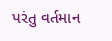પરંતુ વર્તમાન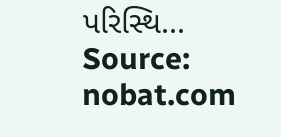પરિસ્થિ...
Source: nobat.com